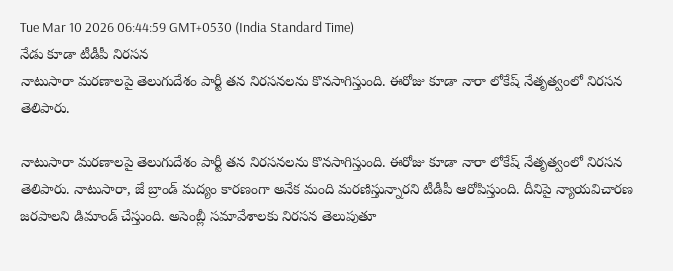Tue Mar 10 2026 06:44:59 GMT+0530 (India Standard Time)
నేడు కూడా టీడీపీ నిరసన
నాటుసారా మరణాలపై తెలుగుదేశం పార్టీ తన నిరసనలను కొనసాగిస్తుంది. ఈరోజు కూడా నారా లోకేష్ నేతృత్వంలో నిరసన తెలిపారు.

నాటుసారా మరణాలపై తెలుగుదేశం పార్టీ తన నిరసనలను కొనసాగిస్తుంది. ఈరోజు కూడా నారా లోకేష్ నేతృత్వంలో నిరసన తెలిపారు. నాటుసారా, జే బ్రాండ్ మద్యం కారణంగా అనేక మంది మరణిస్తున్నారని టీడీపీ ఆరోపిస్తుంది. దీనిపై న్యాయవిచారణ జరపాలని డిమాండ్ చేస్తుంది. అసెంబ్లీ సమావేశాలకు నిరసన తెలుపుతూ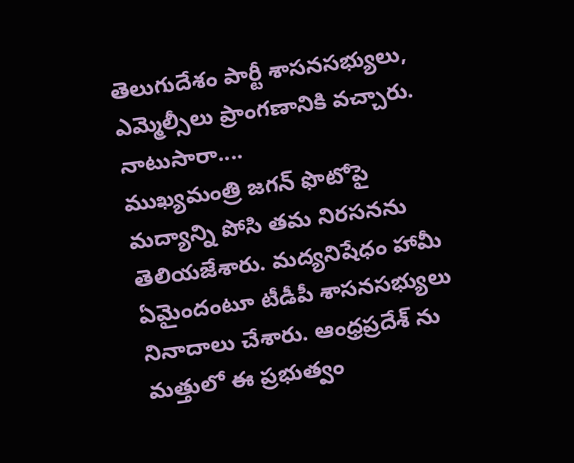తెలుగుదేశం పార్టీ శాసనసభ్యులు, ఎమ్మెల్సీలు ప్రాంగణానికి వచ్చారు.
నాటుసారా....
ముఖ్యమంత్రి జగన్ ఫొటోపై మద్యాన్ని పోసి తమ నిరసనను తెలియజేశారు. మద్యనిషేధం హామీ ఏమైందంటూ టీడీపీ శాసనసభ్యులు నినాదాలు చేశారు. ఆంధ్రప్రదేశ్ ను మత్తులో ఈ ప్రభుత్వం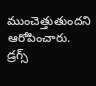ముంచెత్తుతుందని ఆరోపించారు. డ్రగ్స్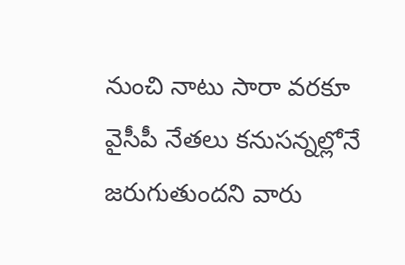నుంచి నాటు సారా వరకూ వైసీపీ నేతలు కనుసన్నల్లోనే జరుగుతుందని వారు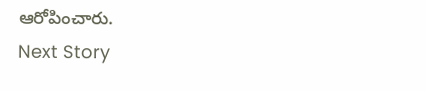ఆరోపించారు.
Next Story